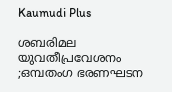Kaumudi Plus

ശബരിമല യുവതീപ്രവേശനം ;ഒമ്പതംഗ ഭരണഘടന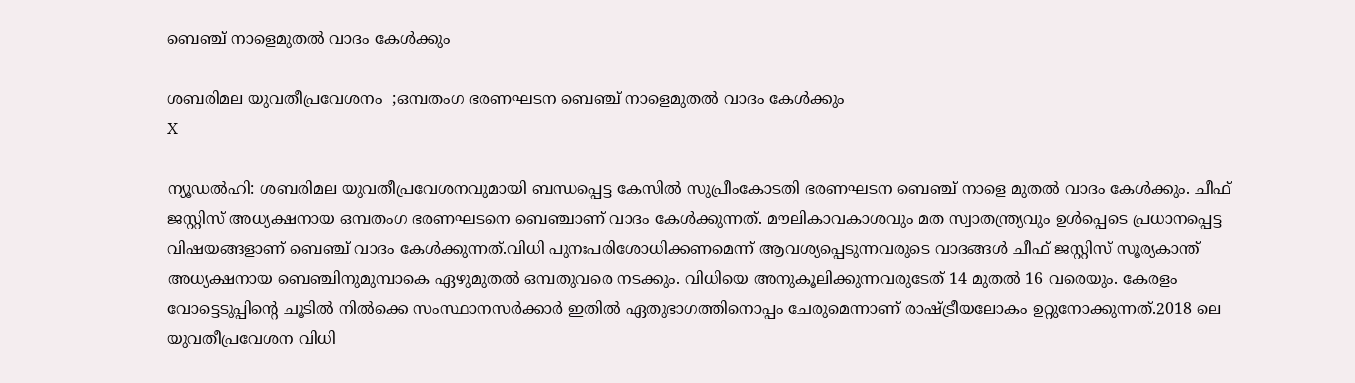ബെഞ്ച് നാളെമുതൽ വാദം കേൾക്കും

ശബരിമല യുവതീപ്രവേശനം  ;ഒമ്പതംഗ ഭരണഘടന ബെഞ്ച് നാളെമുതൽ വാദം കേൾക്കും
X

ന്യൂഡൽഹി: ശബരിമല യുവതീപ്രവേശനവുമായി ബന്ധപ്പെട്ട കേസിൽ സുപ്രീംകോടതി ഭരണഘടന ബെഞ്ച് നാളെ മുതൽ വാദം കേൾക്കും. ചീഫ് ജസ്റ്റിസ് അധ്യക്ഷനായ ഒമ്പതംഗ ഭരണഘടനെ ബെഞ്ചാണ് വാദം കേൾക്കുന്നത്. മൗലികാവകാശവും മത സ്വാതന്ത്ര്യവും ഉൾപ്പെടെ പ്രധാനപ്പെട്ട വിഷയങ്ങളാണ് ബെഞ്ച് വാദം കേൾക്കുന്നത്.വിധി പുനഃപരിശോധിക്കണമെന്ന് ആവശ്യപ്പെടുന്നവരുടെ വാദങ്ങൾ ചീഫ് ജസ്റ്റിസ് സൂര്യകാന്ത് അധ്യക്ഷനായ ബെഞ്ചിനുമുമ്പാകെ ഏഴുമുതൽ ഒമ്പതുവരെ നടക്കും. വിധിയെ അനുകൂലിക്കുന്നവരുടേത് 14 മുതൽ 16 വരെയും. കേരളം വോട്ടെടുപ്പിന്റെ ചൂടിൽ നിൽക്കെ സംസ്ഥാനസർക്കാർ ഇതിൽ ഏതുഭാഗത്തിനൊപ്പം ചേരുമെന്നാണ് രാഷ്ട്രീയലോകം ഉറ്റുനോക്കുന്നത്.2018 ലെ യുവതീപ്രവേശന വിധി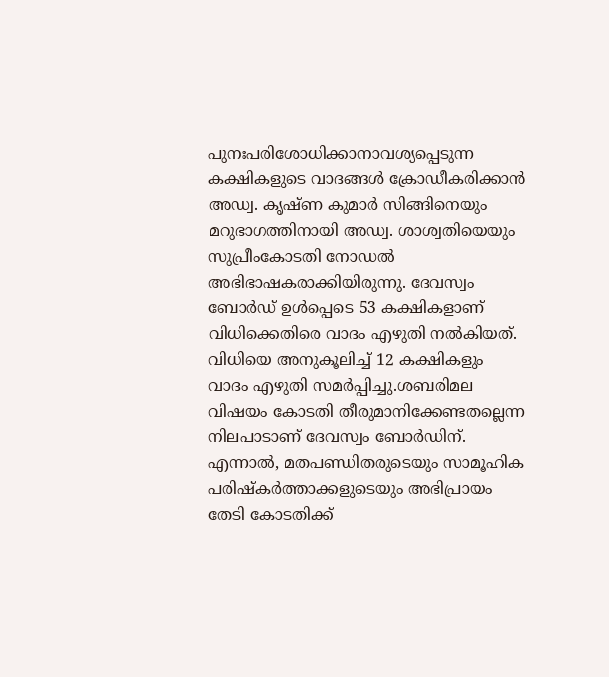പുനഃപരിശോധിക്കാനാവശ്യപ്പെടുന്ന കക്ഷികളുടെ വാദങ്ങൾ ക്രോഡീകരിക്കാൻ അഡ്വ. കൃഷ്ണ കുമാർ സിങ്ങിനെയും മറുഭാഗത്തിനായി അഡ്വ. ശാശ്വതിയെയും സുപ്രീംകോടതി നോഡൽ അഭിഭാഷകരാക്കിയിരുന്നു. ദേവസ്വം ബോർഡ് ഉൾപ്പെടെ 53 കക്ഷികളാണ് വിധിക്കെതിരെ വാദം എഴുതി നൽകിയത്. വിധിയെ അനുകൂലിച്ച് 12 കക്ഷികളും വാദം എഴുതി സമർപ്പിച്ചു.ശബരിമല വിഷയം കോടതി തീരുമാനിക്കേണ്ടതല്ലെന്ന നിലപാടാണ് ദേവസ്വം ബോർഡിന്. എന്നാൽ, മതപണ്ഡിതരുടെയും സാമൂഹിക പരിഷ്‌കർത്താക്കളുടെയും അഭിപ്രായം തേടി കോടതിക്ക്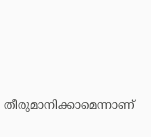തീരുമാനിക്കാമെന്നാണ്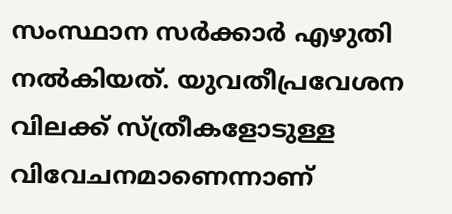സംസ്ഥാന സർക്കാർ എഴുതി നൽകിയത്. യുവതീപ്രവേശന വിലക്ക് സ്ത്രീകളോടുള്ള വിവേചനമാണെന്നാണ്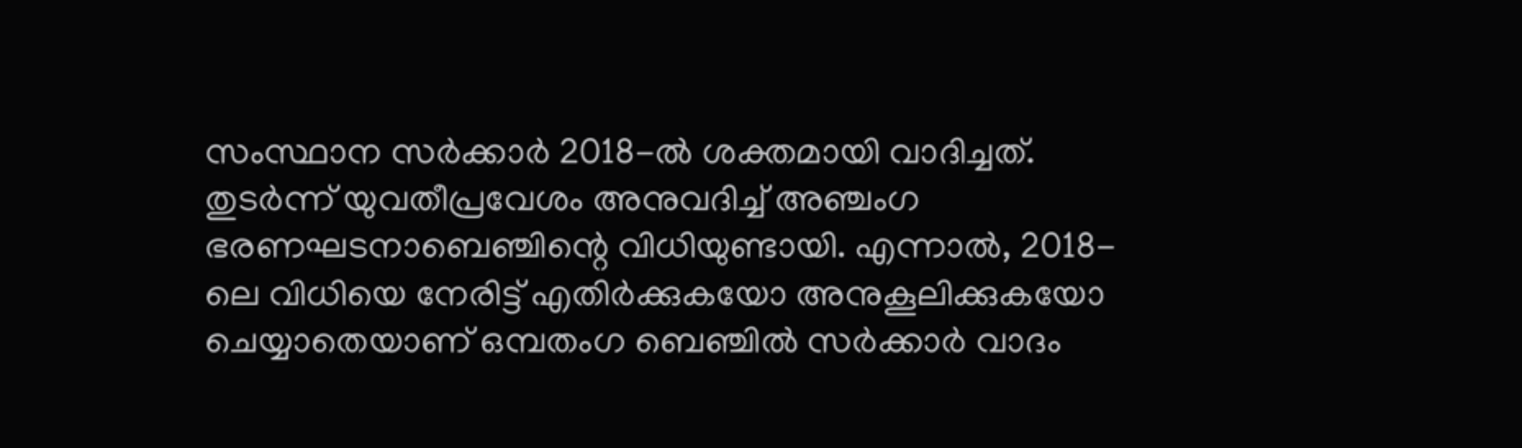സംസ്ഥാന സർക്കാർ 2018-ൽ ശക്തമായി വാദിച്ചത്. തുടർന്ന് യുവതീപ്രവേശം അനുവദിച്ച് അഞ്ചംഗ ഭരണഘടനാബെഞ്ചിന്റെ വിധിയുണ്ടായി. എന്നാൽ, 2018-ലെ വിധിയെ നേരിട്ട് എതിർക്കുകയോ അനുകൂലിക്കുകയോ ചെയ്യാതെയാണ് ഒമ്പതംഗ ബെഞ്ചിൽ സർക്കാർ വാദം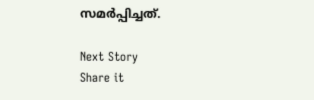സമർപ്പിച്ചത്.

Next Story
Share it